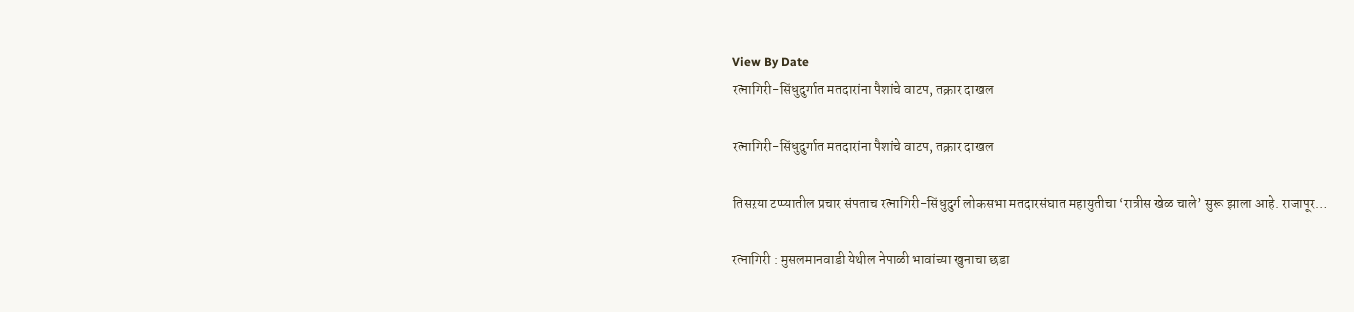View By Date
रत्नागिरी-सिंधुदुर्गात मतदारांना पैशांचे वाटप, तक्रार दाखल

रत्नागिरी-सिंधुदुर्गात मतदारांना पैशांचे वाटप, तक्रार दाखल

तिसऱया टप्प्यातील प्रचार संपताच रत्नागिरी-सिंधुदुर्ग लोकसभा मतदारसंघात महायुतीचा ‘रात्रीस खेळ चाले’ सुरू झाला आहे. राजापूर…

रत्नागिरी : मुसलमानवाडी येथील नेपाळी भावांच्या खुनाचा छडा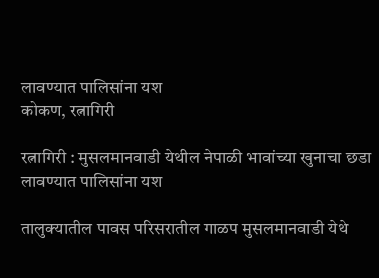लावण्यात पालिसांना यश
कोकण, रत्नागिरी

रत्नागिरी : मुसलमानवाडी येथील नेपाळी भावांच्या खुनाचा छडा लावण्यात पालिसांना यश

तालुक्यातील पावस परिसरातील गाळप मुसलमानवाडी येथे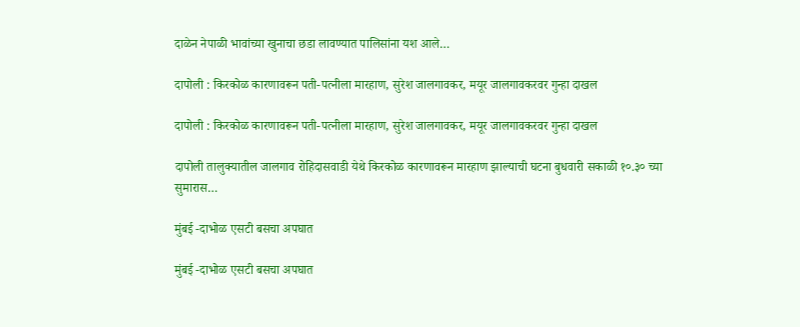दाळेन नेपाळी भावांच्या खुनाचा छडा लावण्यात पालिसांना यश आले…

दापोली : किरकोळ कारणावरून पती-पत्नीला मारहाण, सुरेश जालगावकर, मयूर जालगावकरवर गुन्हा दाखल

दापोली : किरकोळ कारणावरून पती-पत्नीला मारहाण, सुरेश जालगावकर, मयूर जालगावकरवर गुन्हा दाखल

दापोली तालुक्यातील जालगाव रोहिदासवाडी येथे किरकोळ कारणावरून मारहाण झाल्याची घटना बुधवारी सकाळी १०.३० च्या सुमारास…

मुंबई -दाभोळ एसटी बसचा अपघात

मुंबई -दाभोळ एसटी बसचा अपघात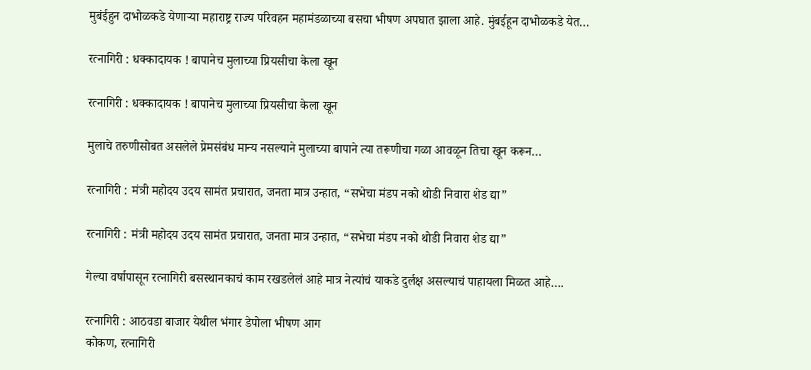मुबंईहुन दाभोळकडे येणाऱ्या महाराष्ट्र राज्य परिवहन महामंडळाच्या बसचा भीषण अपघात झाला आहे. मुंबईहून दाभोळकडे येत…

रत्नागिरी : धक्कादायक ! बापानेच मुलाच्या प्रियसीचा केला खून

रत्नागिरी : धक्कादायक ! बापानेच मुलाच्या प्रियसीचा केला खून

मुलाचे तरुणीसोबत असलेले प्रेमसंबंध मान्य नसल्याने मुलाच्या बापाने त्या तरूणीचा गळा आवळून तिचा खून करून…

रत्नागिरी : मंत्री महोदय उदय सामंत प्रचारात, जनता मात्र उन्हात, “सभेचा मंडप नको थोडी निवारा शेड द्या”

रत्नागिरी : मंत्री महोदय उदय सामंत प्रचारात, जनता मात्र उन्हात, “सभेचा मंडप नको थोडी निवारा शेड द्या”

गेल्या वर्षापासून रत्नागिरी बसस्थानकाचं काम रखडलेलं आहे मात्र नेत्यांचं याकडे दुर्लक्ष असल्याचं पाहायला मिळत आहे….

रत्नागिरी : आठवडा बाजार येथील भंगार डेपोला भीषण आग
कोकण, रत्नागिरी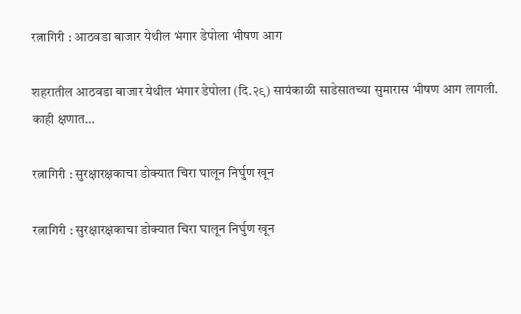रत्नागिरी : आठवडा बाजार येथील भंगार डेपोला भीषण आग

शहरातील आठवडा बाजार येथील भंगार डेपोला (दि.२९) सायंकाळी साडेसातच्या सुमारास भीषण आग लागली. काही क्षणात…

रत्नागिरी : सुरक्षारक्षकाचा डोक्यात चिरा घालून निर्घुण खून

रत्नागिरी : सुरक्षारक्षकाचा डोक्यात चिरा घालून निर्घुण खून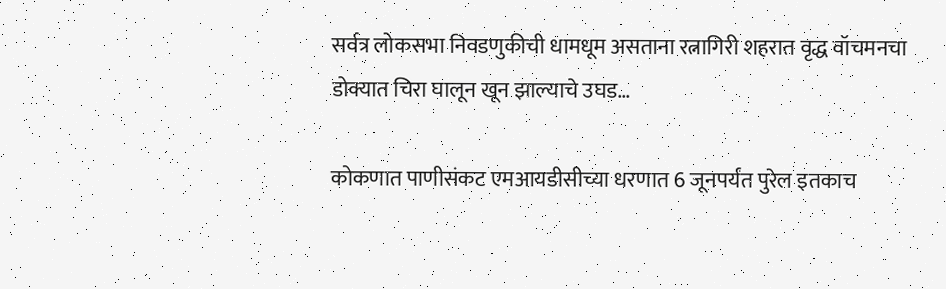सर्वत्र लोकसभा निवडणुकीची धामधूम असताना रत्नागिरी शहरात वृद्ध वॉचमनचा डोक्यात चिरा घालून खून झाल्याचे उघड…

कोकणात पाणीसंकट एमआयडीसीच्या धरणात 6 जूनपर्यंत पुरेल इतकाच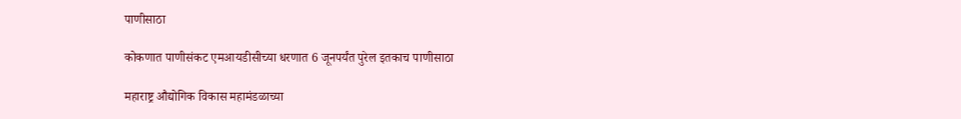पाणीसाठा

कोकणात पाणीसंकट एमआयडीसीच्या धरणात 6 जूनपर्यंत पुरेल इतकाच पाणीसाठा

महाराष्ट्र औद्योगिक विकास महामंडळाच्या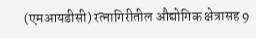(एमआयडीसी) रत्नागिरीतील औद्योगिक क्षेत्रासह 9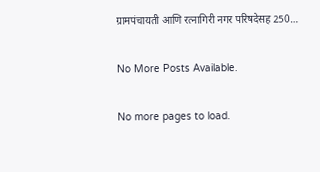ग्रामपंचायती आणि रत्नागिरी नगर परिषदेसह 250…

No More Posts Available.

No more pages to load.